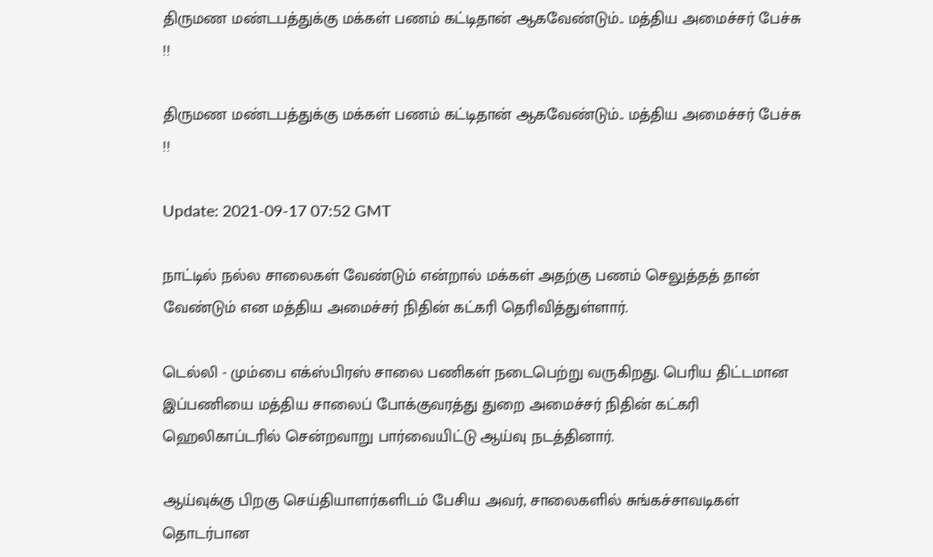திருமண மண்டபத்துக்கு மக்கள் பணம் கட்டிதான் ஆகவேண்டும்.. மத்திய அமைச்சர் பேச்சு !!

திருமண மண்டபத்துக்கு மக்கள் பணம் கட்டிதான் ஆகவேண்டும்.. மத்திய அமைச்சர் பேச்சு !!

Update: 2021-09-17 07:52 GMT

நாட்டில் நல்ல சாலைகள் வேண்டும் என்றால் மக்கள் அதற்கு பணம் செலுத்தத் தான் வேண்டும் என மத்திய அமைச்சர் நிதின் கட்கரி தெரிவித்துள்ளார்.

டெல்லி - மும்பை எக்ஸ்பிரஸ் சாலை பணிகள் நடைபெற்று வருகிறது. பெரிய திட்டமான இப்பணியை மத்திய சாலைப் போக்குவரத்து துறை அமைச்சர் நிதின் கட்கரி ஹெலிகாப்டரில் சென்றவாறு பார்வையிட்டு ஆய்வு நடத்தினார்.

ஆய்வுக்கு பிறகு செய்தியாளர்களிடம் பேசிய அவர், சாலைகளில் சுங்கச்சாவடிகள் தொடர்பான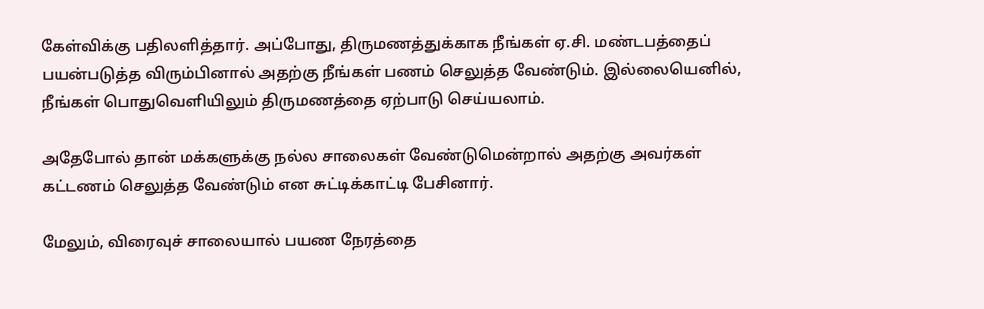கேள்விக்கு பதிலளித்தார். அப்போது, திருமணத்துக்காக நீங்கள் ஏ.சி. மண்டபத்தைப் பயன்படுத்த விரும்பினால் அதற்கு நீங்கள் பணம் செலுத்த வேண்டும். இல்லையெனில், நீங்கள் பொதுவெளியிலும் திருமணத்தை ஏற்பாடு செய்யலாம்.

அதேபோல் தான் மக்களுக்கு நல்ல சாலைகள் வேண்டுமென்றால் அதற்கு அவர்கள் கட்டணம் செலுத்த வேண்டும் என சுட்டிக்காட்டி பேசினார்.

மேலும், விரைவுச் சாலையால் பயண நேரத்தை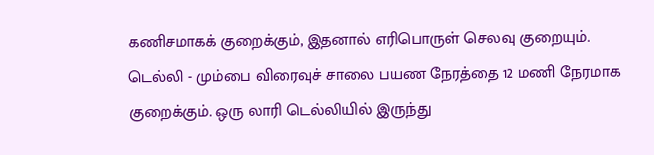கணிசமாகக் குறைக்கும், இதனால் எரிபொருள் செலவு குறையும். டெல்லி - மும்பை விரைவுச் சாலை பயண நேரத்தை 12 மணி நேரமாக குறைக்கும். ஒரு லாரி டெல்லியில் இருந்து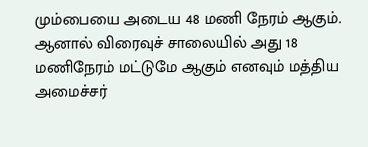மும்பையை அடைய 48 மணி நேரம் ஆகும். ஆனால் விரைவுச் சாலையில் அது 18 மணிநேரம் மட்டுமே ஆகும் எனவும் மத்திய அமைச்சர்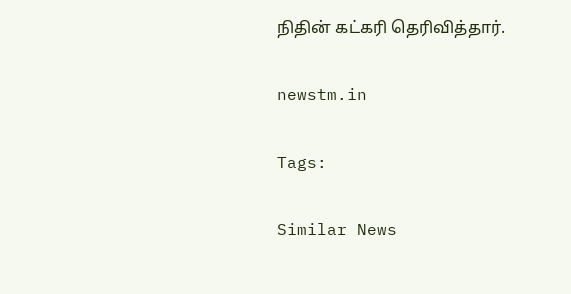நிதின் கட்கரி தெரிவித்தார்.

newstm.in

Tags:

Similar News